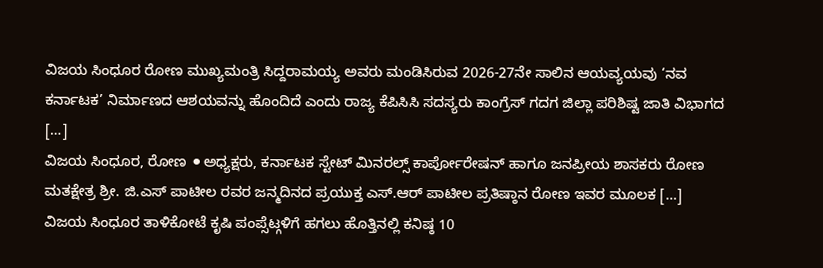ವಿಜಯ ಸಿಂಧೂರ ರೋಣ ಮುಖ್ಯಮಂತ್ರಿ ಸಿದ್ದರಾಮಯ್ಯ ಅವರು ಮಂಡಿಸಿರುವ 2026-27ನೇ ಸಾಲಿನ ಆಯವ್ಯಯವು ‘ನವ ಕರ್ನಾಟಕ’ ನಿರ್ಮಾಣದ ಆಶಯವನ್ನು ಹೊಂದಿದೆ ಎಂದು ರಾಜ್ಯ ಕೆಪಿಸಿಸಿ ಸದಸ್ಯರು ಕಾಂಗ್ರೆಸ್ ಗದಗ ಜಿಲ್ಲಾ ಪರಿಶಿಷ್ಟ ಜಾತಿ ವಿಭಾಗದ […]
ವಿಜಯ ಸಿಂಧೂರ, ರೋಣ ⚫ಅಧ್ಯಕ್ಷರು, ಕರ್ನಾಟಕ ಸ್ಟೇಟ್ ಮಿನರಲ್ಸ್ ಕಾರ್ಪೋರೇಷನ್ ಹಾಗೂ ಜನಪ್ರೀಯ ಶಾಸಕರು ರೋಣ ಮತಕ್ಷೇತ್ರ ಶ್ರೀ. ಜಿ.ಎಸ್ ಪಾಟೀಲ ರವರ ಜನ್ಮದಿನದ ಪ್ರಯುಕ್ತ ಎಸ್.ಆರ್ ಪಾಟೀಲ ಪ್ರತಿಷ್ಠಾನ ರೋಣ ಇವರ ಮೂಲಕ […]
ವಿಜಯ ಸಿಂಧೂರ ತಾಳಿಕೋಟೆ ಕೃಷಿ ಪಂಪ್ಸೆಟ್ಗಳಿಗೆ ಹಗಲು ಹೊತ್ತಿನಲ್ಲಿ ಕನಿಷ್ಠ 10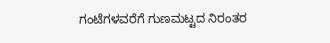ಗಂಟೆಗಳವರೆಗೆ ಗುಣಮಟ್ಟದ ನಿರಂತರ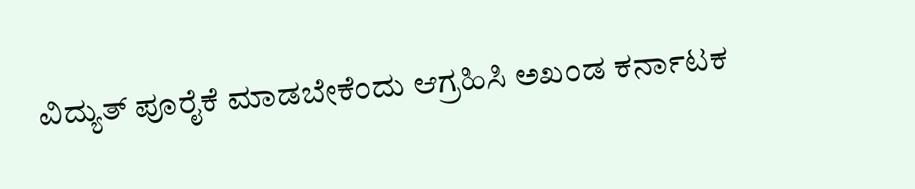ವಿದ್ಯುತ್ ಪೂರೈಕೆ ಮಾಡಬೇಕೆಂದು ಆಗ್ರಹಿಸಿ ಅಖಂಡ ಕರ್ನಾಟಕ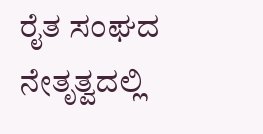ರೈತ ಸಂಘದ ನೇತೃತ್ವದಲ್ಲಿ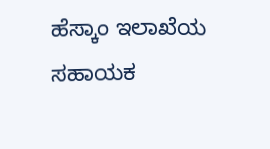ಹೆಸ್ಕಾಂ ಇಲಾಖೆಯ ಸಹಾಯಕ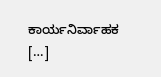ಕಾರ್ಯನಿರ್ವಾಹಕ […]